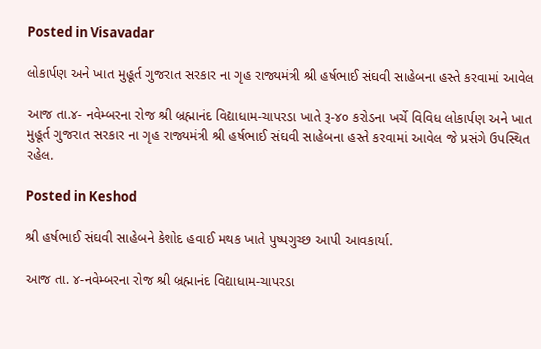Posted in Visavadar

લોકાર્પણ અને ખાત મુહૂર્ત ગુજરાત સરકાર ના ગૃહ રાજ્યમંત્રી શ્રી હર્ષભાઈ સંઘવી સાહેબના હસ્તે કરવામાં આવેલ

આજ તા.૪- નવેમ્બરના રોજ શ્રી બ્રહ્માનંદ વિદ્યાધામ-ચાપરડા ખાતે રૂ-૪૦ કરોડના ખર્ચે વિવિધ લોકાર્પણ અને ખાત મુહૂર્ત ગુજરાત સરકાર ના ગૃહ રાજ્યમંત્રી શ્રી હર્ષભાઈ સંઘવી સાહેબના હસ્તે કરવામાં આવેલ જે પ્રસંગે ઉપસ્થિત રહેલ.

Posted in Keshod

શ્રી હર્ષભાઈ સંઘવી સાહેબને કેશોદ હવાઈ મથક ખાતે પુષ્પગુચ્છ આપી આવકાર્યા.

આજ તા. ૪-નવેમ્બરના રોજ શ્રી બ્રહ્માનંદ વિદ્યાધામ-ચાપરડા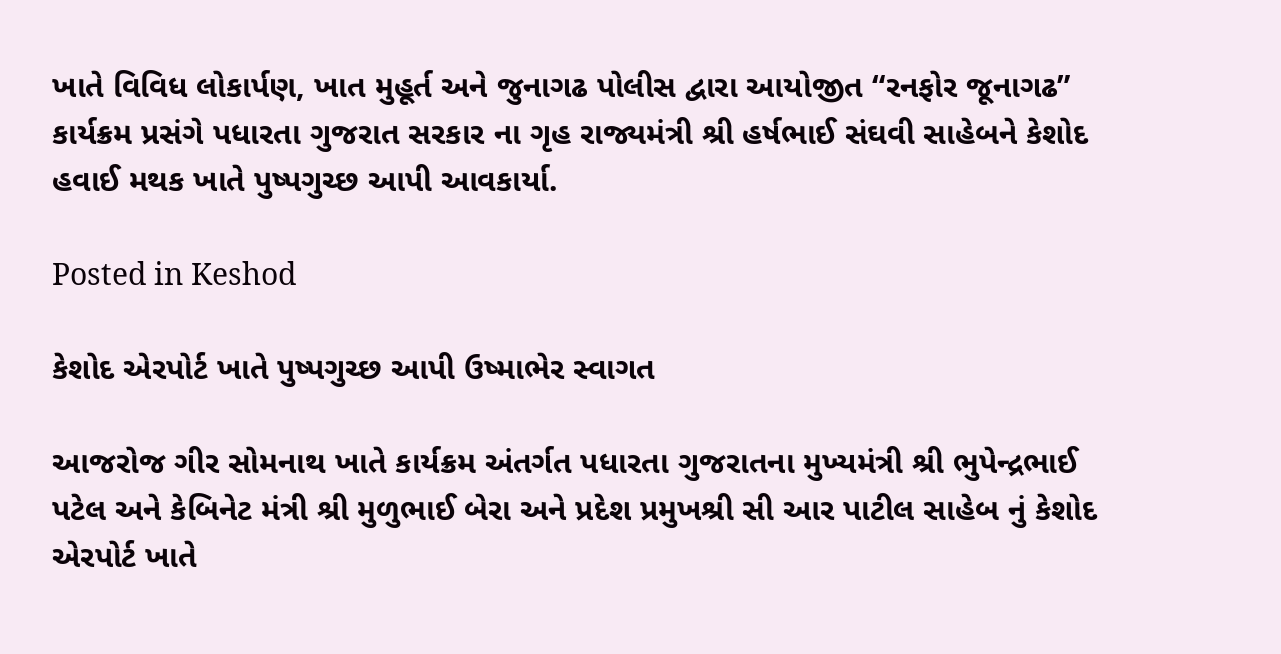ખાતે વિવિધ લોકાર્પણ, ખાત મુહૂર્ત અને જુનાગઢ પોલીસ દ્વારા આયોજીત “રનફોર જૂનાગઢ” કાર્યક્રમ પ્રસંગે પધારતા ગુજરાત સરકાર ના ગૃહ રાજ્યમંત્રી શ્રી હર્ષભાઈ સંઘવી સાહેબને કેશોદ હવાઈ મથક ખાતે પુષ્પગુચ્છ આપી આવકાર્યા.

Posted in Keshod

કેશોદ એરપોર્ટ ખાતે પુષ્પગુચ્છ આપી ઉષ્માભેર સ્વાગત

આજરોજ ગીર સોમનાથ ખાતે કાર્યક્રમ અંતર્ગત પધારતા ગુજરાતના મુખ્યમંત્રી શ્રી ભુપેન્દ્રભાઈ પટેલ અને કેબિનેટ મંત્રી શ્રી મુળુભાઈ બેરા અને પ્રદેશ પ્રમુખશ્રી સી આર પાટીલ સાહેબ નું કેશોદ એરપોર્ટ ખાતે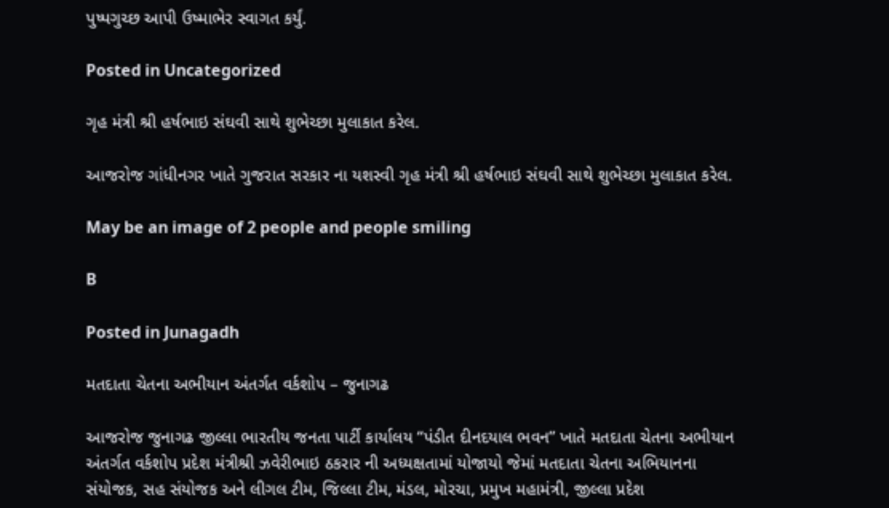પુષ્પગુચ્છ આપી ઉષ્માભેર સ્વાગત કર્યું.

Posted in Uncategorized

ગૃહ મંત્રી શ્રી હર્ષભાઇ સંઘવી સાથે શુભેચ્છા મુલાકાત કરેલ.

આજરોજ ગાંધીનગર ખાતે ગુજરાત સરકાર ના યશસ્વી ગૃહ મંત્રી શ્રી હર્ષભાઇ સંઘવી સાથે શુભેચ્છા મુલાકાત કરેલ.

May be an image of 2 people and people smiling

B

Posted in Junagadh

મતદાતા ચેતના અભીયાન અંતર્ગત વર્કશોપ – જુનાગઢ

આજરોજ જુનાગઢ જીલ્લા ભારતીય જનતા પાર્ટી કાર્યાલય “પંડીત દીનદયાલ ભવન” ખાતે મતદાતા ચેતના અભીયાન અંતર્ગત વર્કશોપ પ્રદેશ મંત્રીશ્રી ઝવેરીભાઇ ઠકરાર ની અધ્યક્ષતામાં યોજાયો જેમાં મતદાતા ચેતના અભિયાનના સંયોજક, સહ સંયોજક અને લીગલ ટીમ, જિલ્લા ટીમ, મંડલ, મોરચા, પ્રમુખ મહામંત્રી, જીલ્લા પ્રદેશ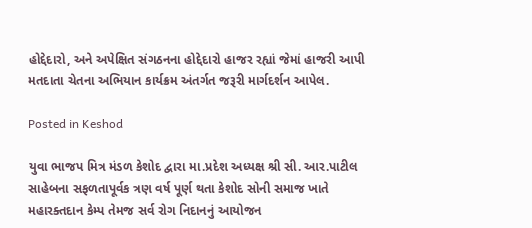હોદ્દેદારો, અને અપેક્ષિત સંગઠનના હોદ્દેદારો હાજર રહ્યાં જેમાં હાજરી આપી મતદાતા ચેતના અભિયાન કાર્યક્રમ અંતર્ગત જરૂરી માર્ગદર્શન આપેલ.

Posted in Keshod

યુવા ભાજપ મિત્ર મંડળ કેશોદ દ્વારા મા.પ્રદેશ અધ્યક્ષ શ્રી સી. આર.પાટીલ સાહેબના સફળતાપૂર્વક ત્રણ વર્ષ પૂર્ણ થતા કેશોદ સોની સમાજ ખાતે મહારક્તદાન કેમ્પ તેમજ સર્વ રોગ નિદાનનું આયોજન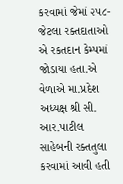કરવામાં જેમાં ૨૫૮-જેટલા રક્તદાતાઓ એ રકતદાન કેમ્પમાં જોડાયા હતા.એ વેળાએ મા.પ્રદેશ અધ્યક્ષ શ્રી સી. આર.પાટીલ સાહેબની રક્તતુલા કરવામાં આવી હતી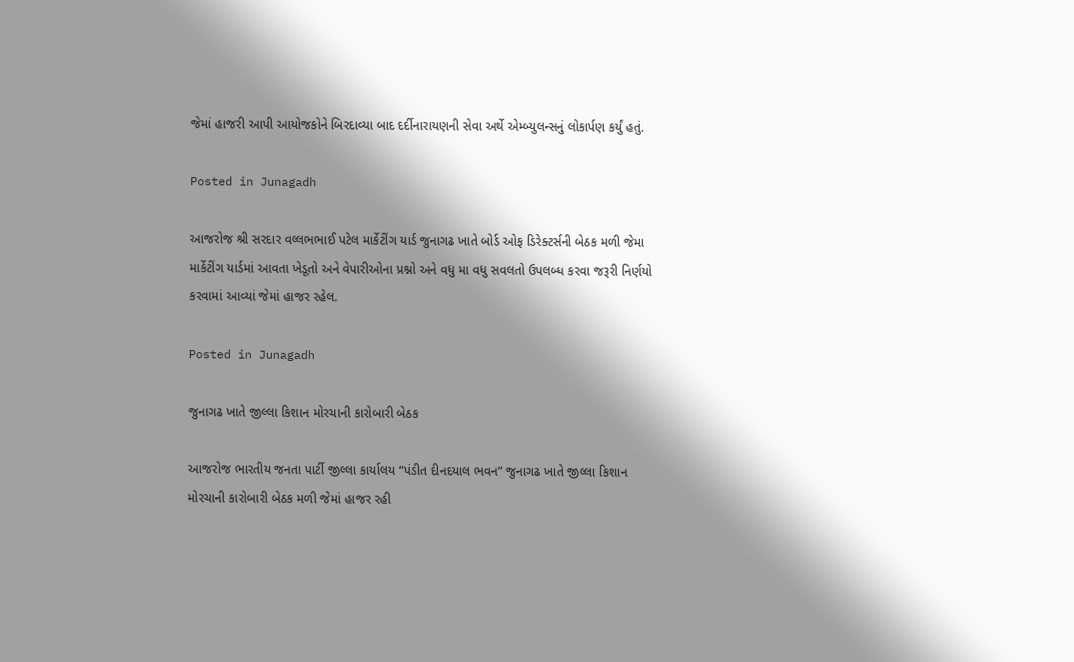જેમાં હાજરી આપી આયોજકોને બિરદાવ્યા બાદ દર્દીનારાયણની સેવા અર્થે એમ્બ્યુલન્સનું લોકાર્પણ કર્યું હતું.

Posted in Junagadh

આજરોજ શ્રી સરદાર વલ્લભભાઈ પટેલ માર્કેટીંગ યાર્ડ જુનાગઢ ખાતે બોર્ડ ઓફ ડિરેક્ટર્સની બેઠક મળી જેમા માર્કેટીંગ યાર્ડમાં આવતા ખેડૂતો અને વેપારીઓના પ્રશ્નો અને વધુ મા વધુ સવલતો ઉપલબ્ધ કરવા જરૂરી નિર્ણયો કરવામાં આવ્યાં જેમાં હાજર રહેલ.

Posted in Junagadh

જુનાગઢ ખાતે જીલ્લા કિશાન મોરચાની કારોબારી બેઠક

આજરોજ ભારતીય જનતા પાર્ટી જીલ્લા કાર્યાલય “પંડીત દીનદયાલ ભવન” જુનાગઢ ખાતે જીલ્લા કિશાન મોરચાની કારોબારી બેઠક મળી જેમાં હાજર રહી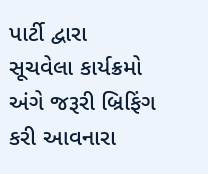પાર્ટી દ્વારા સૂચવેલા કાર્યક્રમો અંગે જરૂરી બ્રિફિંગ કરી આવનારા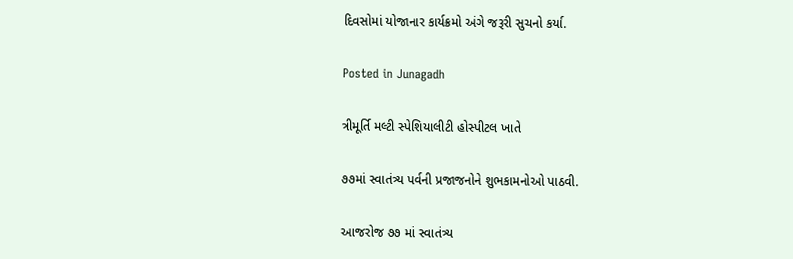દિવસોમાં યોજાનાર કાર્યક્રમો અંગે જરૂરી સુચનો કર્યા.

Posted in Junagadh

ત્રીમૂર્તિ મલ્ટી સ્પેશિયાલીટી હોસ્પીટલ ખાતે

૭૭માં સ્વાતંત્ર્ય પર્વની પ્રજાજનોને શુભકામનોઓ પાઠવી.

આજરોજ ૭૭ માં સ્વાતંત્ર્ય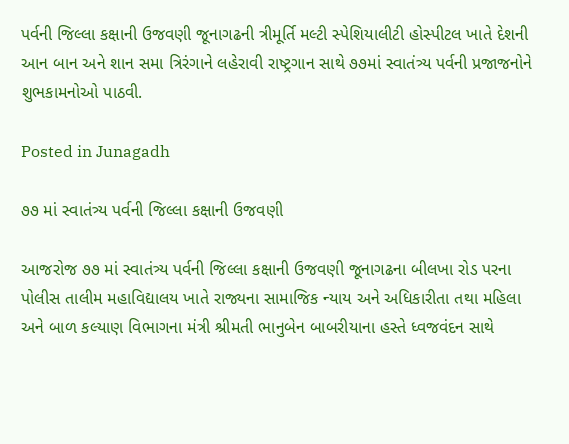પર્વની જિલ્લા કક્ષાની ઉજવણી જૂનાગઢની ત્રીમૂર્તિ મલ્ટી સ્પેશિયાલીટી હોસ્પીટલ ખાતે દેશની આન બાન અને શાન સમા ત્રિરંગાને લહેરાવી રાષ્ટ્રગાન સાથે ૭૭માં સ્વાતંત્ર્ય પર્વની પ્રજાજનોને શુભકામનોઓ પાઠવી.

Posted in Junagadh

૭૭ માં સ્વાતંત્ર્ય પર્વની જિલ્લા કક્ષાની ઉજવણી

આજરોજ ૭૭ માં સ્વાતંત્ર્ય પર્વની જિલ્લા કક્ષાની ઉજવણી જૂનાગઢના બીલખા રોડ પરના પોલીસ તાલીમ મહાવિદ્યાલય ખાતે રાજ્યના સામાજિક ન્યાય અને અધિકારીતા તથા મહિલા અને બાળ કલ્યાણ વિભાગના મંત્રી શ્રીમતી ભાનુબેન બાબરીયાના હસ્તે ધ્વજવંદન સાથે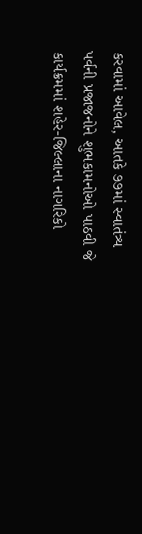કરવામાં આવેલ, આતકે ૭૭માં સ્વાતંત્ર્ય પર્વની પ્રજાજનોને શુભકામનોઓ પાઠવી જે કાર્યક્રમમાં શહેર-જિલ્લાના નાગરિકો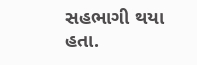સહભાગી થયા હતા.